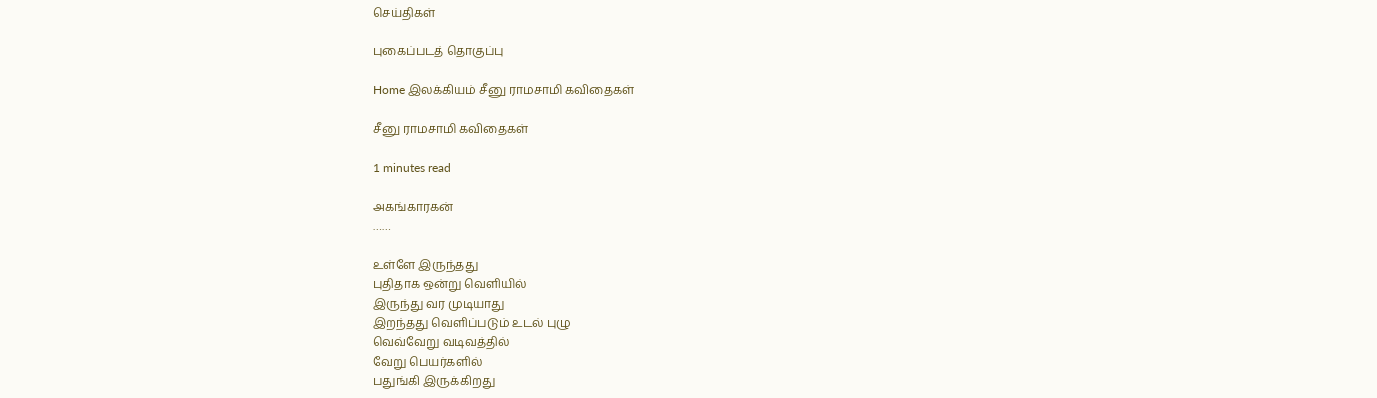செய்திகள்

புகைப்படத் தொகுப்பு

Home இலக்கியம் சீனு ராமசாமி கவிதைகள்

சீனு ராமசாமி கவிதைகள்

1 minutes read

அகங்காரகன்
……

உள்ளே இருந்தது
புதிதாக ஒன்று வெளியில்
இருந்து வர முடியாது
இறந்தது வெளிப்படும் உடல் புழு
வெவ்வேறு வடிவத்தில்
வேறு பெயர்களில்
பதுங்கி இருக்கிறது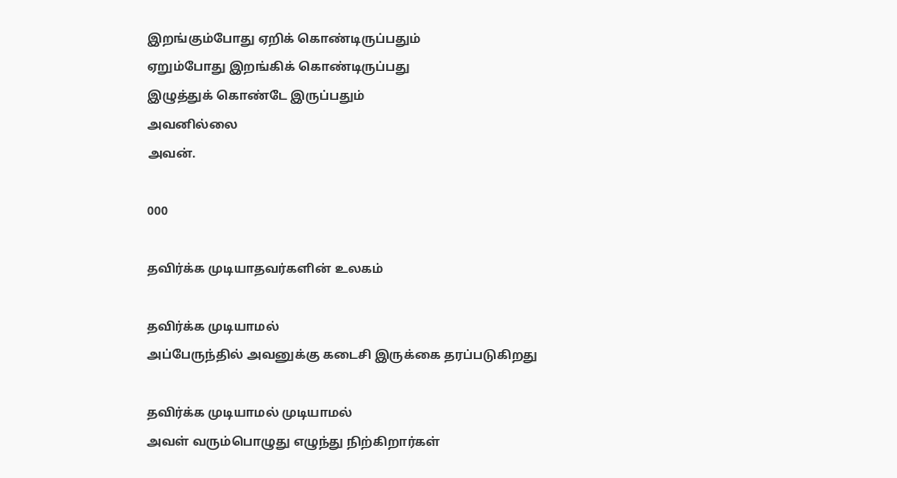இறங்கும்போது ஏறிக் கொண்டிருப்பதும்
ஏறும்போது இறங்கிக் கொண்டிருப்பது
இழுத்துக் கொண்டே இருப்பதும்
அவனில்லை
அவன்.

000

தவிர்க்க முடியாதவர்களின் உலகம்

தவிர்க்க முடியாமல்
அப்பேருந்தில் அவனுக்கு கடைசி இருக்கை தரப்படுகிறது

தவிர்க்க முடியாமல் முடியாமல்
அவள் வரும்பொழுது எழுந்து நிற்கிறார்கள்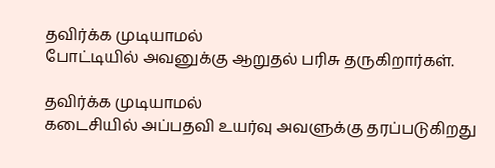தவிர்க்க முடியாமல்
போட்டியில் அவனுக்கு ஆறுதல் பரிசு தருகிறார்கள்.

தவிர்க்க முடியாமல்
கடைசியில் அப்பதவி உயர்வு அவளுக்கு தரப்படுகிறது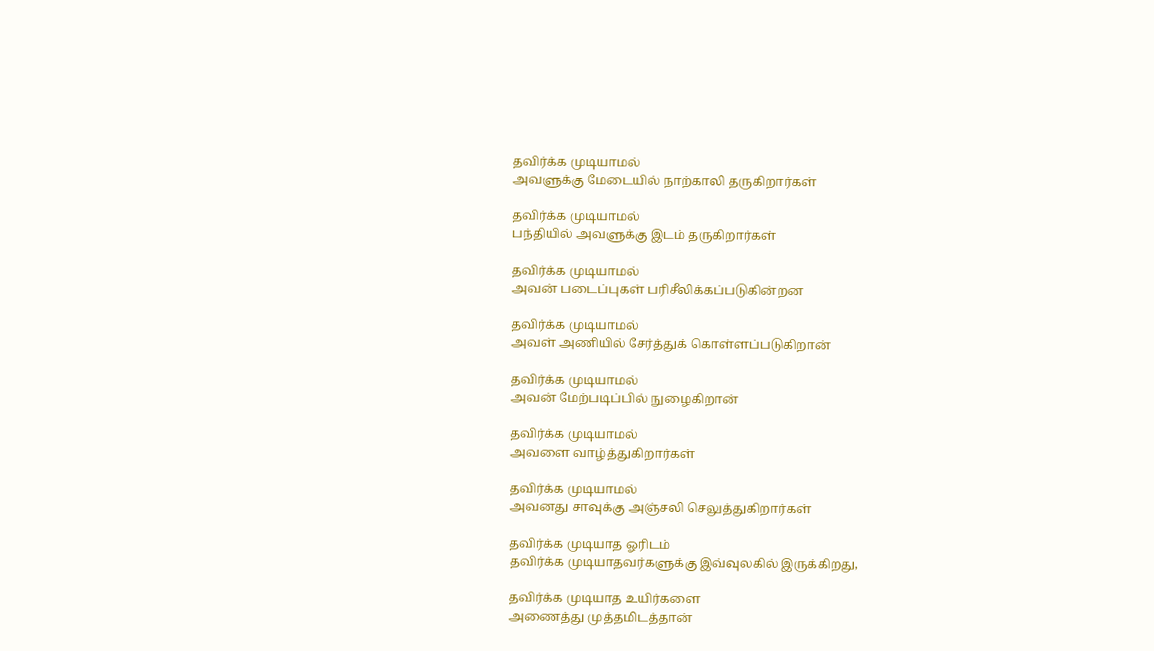தவிர்க்க முடியாமல்
அவளுக்கு மேடையில் நாற்காலி தருகிறார்கள்

தவிர்க்க முடியாமல்
பந்தியில் அவளுக்கு இடம் தருகிறார்கள்

தவிர்க்க முடியாமல்
அவன் படைப்புகள் பரிசீலிக்கப்படுகின்றன

தவிர்க்க முடியாமல்
அவள் அணியில் சேர்த்துக் கொள்ளப்படுகிறான்

தவிர்க்க முடியாமல்
அவன் மேற்படிப்பில் நுழைகிறான்

தவிர்க்க முடியாமல்
அவளை வாழ்த்துகிறார்கள்

தவிர்க்க முடியாமல்
அவனது சாவுக்கு அஞ்சலி செலுத்துகிறார்கள்

தவிர்க்க முடியாத ஓரிடம்
தவிர்க்க முடியாதவர்களுக்கு இவ்வுலகில் இருக்கிறது,

தவிர்க்க முடியாத உயிர்களை
அணைத்து முத்தமிடத்தான்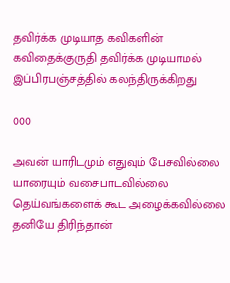தவிர்க்க முடியாத கவிகளின்
கவிதைக்குருதி தவிர்க்க முடியாமல்
இப்பிரபஞ்சத்தில் கலந்திருக்கிறது

000

அவன் யாரிடமும் எதுவும் பேசவில்லை
யாரையும் வசைபாடவில்லை
தெய்வங்களைக் கூட அழைக்கவில்லை
தனியே திரிந்தான்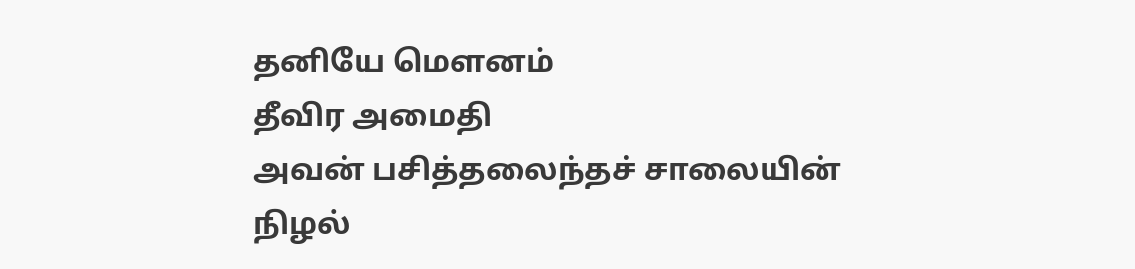தனியே மௌனம்
தீவிர அமைதி
அவன் பசித்தலைந்தச் சாலையின்
நிழல்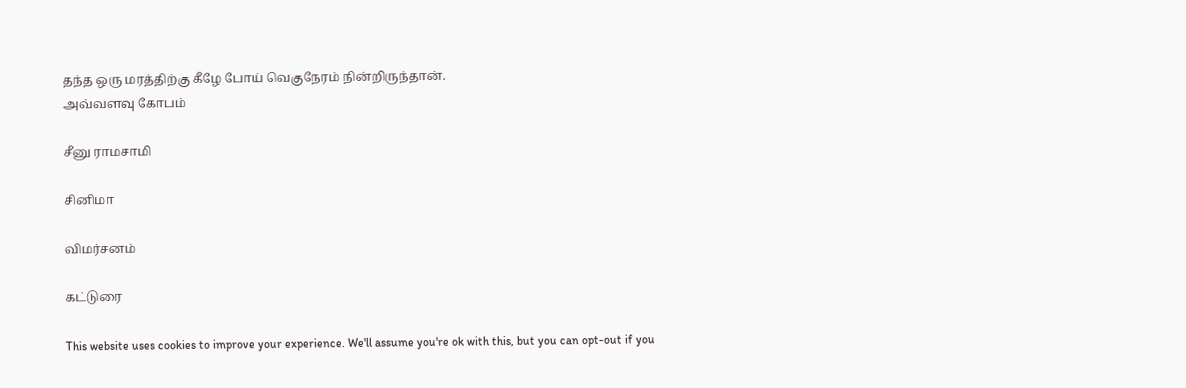தந்த ஒரு மரத்திற்கு கீழே போய் வெகுநேரம் நின்றிருந்தான்.
அவ்வளவு கோபம்

சீனு ராமசாமி

சினிமா

விமர்சனம்

கட்டுரை

This website uses cookies to improve your experience. We'll assume you're ok with this, but you can opt-out if you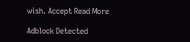wish. Accept Read More

Adblock Detected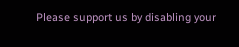Please support us by disabling your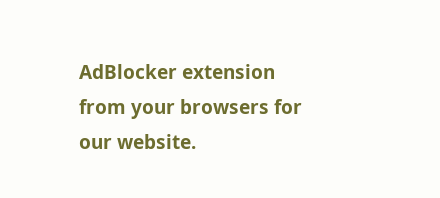AdBlocker extension from your browsers for our website.